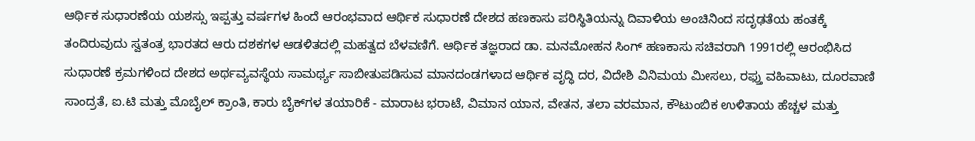ಆರ್ಥಿಕ ಸುಧಾರಣೆಯ ಯಶಸ್ಸು ಇಪ್ಪತ್ತು ವರ್ಷಗಳ ಹಿಂದೆ ಆರಂಭವಾದ ಆರ್ಥಿಕ ಸುಧಾರಣೆ ದೇಶದ ಹಣಕಾಸು ಪರಿಸ್ಥಿತಿಯನ್ನು ದಿವಾಳಿಯ ಅಂಚಿನಿಂದ ಸದೃಢತೆಯ ಹಂತಕ್ಕೆ ತಂದಿರುವುದು ಸ್ವತಂತ್ರ ಭಾರತದ ಆರು ದಶಕಗಳ ಆಡಳಿತದಲ್ಲಿ ಮಹತ್ವದ ಬೆಳವಣಿಗೆ. ಆರ್ಥಿಕ ತಜ್ಞರಾದ ಡಾ. ಮನಮೋಹನ ಸಿಂಗ್ ಹಣಕಾಸು ಸಚಿವರಾಗಿ 1991ರಲ್ಲಿ ಆರಂಭಿಸಿದ ಸುಧಾರಣೆ ಕ್ರಮಗಳಿಂದ ದೇಶದ ಅರ್ಥವ್ಯವಸ್ಥೆಯ ಸಾಮರ್ಥ್ಯ ಸಾಬೀತುಪಡಿಸುವ ಮಾನದಂಡಗಳಾದ ಆರ್ಥಿಕ ವೃದ್ಧಿ ದರ, ವಿದೇಶಿ ವಿನಿಮಯ ಮೀಸಲು, ರಫ್ತು ವಹಿವಾಟು, ದೂರವಾಣಿ ಸಾಂದ್ರತೆ, ಐ.ಟಿ ಮತ್ತು ಮೊಬೈಲ್ ಕ್ರಾಂತಿ, ಕಾರು ಬೈಕ್‌ಗಳ ತಯಾರಿಕೆ - ಮಾರಾಟ ಭರಾಟೆ, ವಿಮಾನ ಯಾನ, ವೇತನ, ತಲಾ ವರಮಾನ, ಕೌಟುಂಬಿಕ ಉಳಿತಾಯ ಹೆಚ್ಚಳ ಮತ್ತು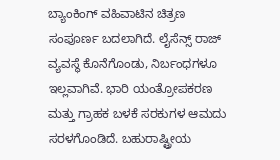ಬ್ಯಾಂಕಿಂಗ್ ವಹಿವಾಟಿನ ಚಿತ್ರಣ ಸಂಪೂರ್ಣ ಬದಲಾಗಿದೆ. ಲೈಸೆನ್ಸ್ ರಾಜ್ ವ್ಯವಸ್ಥೆ ಕೊನೆಗೊಂಡು, ನಿರ್ಬಂಧಗಳೂ ಇಲ್ಲವಾಗಿವೆ. ಭಾರಿ ಯಂತ್ರೋಪಕರಣ ಮತ್ತು ಗ್ರಾಹಕ ಬಳಕೆ ಸರಕುಗಳ ಆಮದು ಸರಳಗೊಂಡಿದೆ. ಬಹುರಾಷ್ಟ್ರೀಯ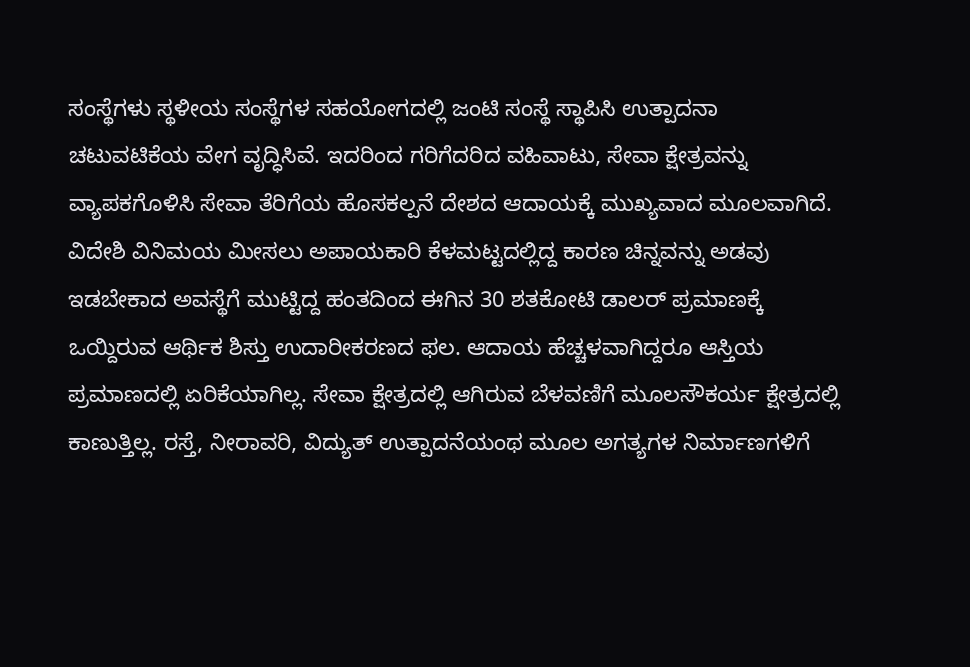ಸಂಸ್ಥೆಗಳು ಸ್ಥಳೀಯ ಸಂಸ್ಥೆಗಳ ಸಹಯೋಗದಲ್ಲಿ ಜಂಟಿ ಸಂಸ್ಥೆ ಸ್ಥಾಪಿಸಿ ಉತ್ಪಾದನಾ ಚಟುವಟಿಕೆಯ ವೇಗ ವೃದ್ಧಿಸಿವೆ. ಇದರಿಂದ ಗರಿಗೆದರಿದ ವಹಿವಾಟು, ಸೇವಾ ಕ್ಷೇತ್ರವನ್ನು ವ್ಯಾಪಕಗೊಳಿಸಿ ಸೇವಾ ತೆರಿಗೆಯ ಹೊಸಕಲ್ಪನೆ ದೇಶದ ಆದಾಯಕ್ಕೆ ಮುಖ್ಯವಾದ ಮೂಲವಾಗಿದೆ. ವಿದೇಶಿ ವಿನಿಮಯ ಮೀಸಲು ಅಪಾಯಕಾರಿ ಕೆಳಮಟ್ಟದಲ್ಲಿದ್ದ ಕಾರಣ ಚಿನ್ನವನ್ನು ಅಡವು ಇಡಬೇಕಾದ ಅವಸ್ಥೆಗೆ ಮುಟ್ಟಿದ್ದ ಹಂತದಿಂದ ಈಗಿನ 30 ಶತಕೋಟಿ ಡಾಲರ್ ಪ್ರಮಾಣಕ್ಕೆ ಒಯ್ದಿರುವ ಆರ್ಥಿಕ ಶಿಸ್ತು ಉದಾರೀಕರಣದ ಫಲ. ಆದಾಯ ಹೆಚ್ಚಳವಾಗಿದ್ದರೂ ಆಸ್ತಿಯ ಪ್ರಮಾಣದಲ್ಲಿ ಏರಿಕೆಯಾಗಿಲ್ಲ. ಸೇವಾ ಕ್ಷೇತ್ರದಲ್ಲಿ ಆಗಿರುವ ಬೆಳವಣಿಗೆ ಮೂಲಸೌಕರ್ಯ ಕ್ಷೇತ್ರದಲ್ಲಿ ಕಾಣುತ್ತಿಲ್ಲ. ರಸ್ತೆ, ನೀರಾವರಿ, ವಿದ್ಯುತ್ ಉತ್ಪಾದನೆಯಂಥ ಮೂಲ ಅಗತ್ಯಗಳ ನಿರ್ಮಾಣಗಳಿಗೆ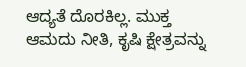ಆದ್ಯತೆ ದೊರಕಿಲ್ಲ. ಮುಕ್ತ ಆಮದು ನೀತಿ, ಕೃಷಿ ಕ್ಷೇತ್ರವನ್ನು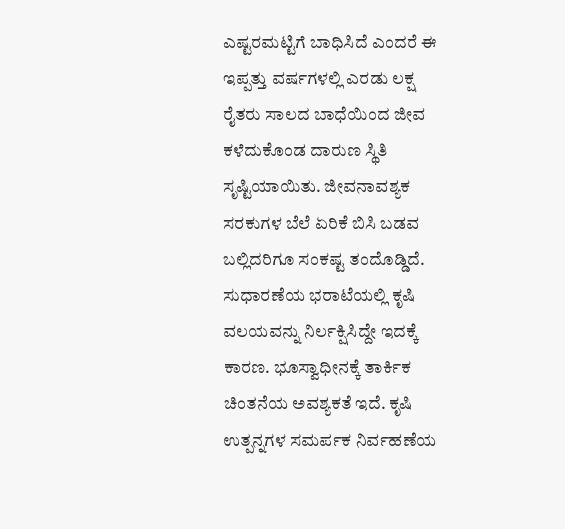ಎಷ್ಟರಮಟ್ಟಿಗೆ ಬಾಧಿಸಿದೆ ಎಂದರೆ ಈ ಇಪ್ಪತ್ತು ವರ್ಷಗಳಲ್ಲಿ ಎರಡು ಲಕ್ಷ ರೈತರು ಸಾಲದ ಬಾಧೆಯಿಂದ ಜೀವ ಕಳೆದುಕೊಂಡ ದಾರುಣ ಸ್ಥಿತಿ ಸೃಷ್ಟಿಯಾಯಿತು. ಜೀವನಾವಶ್ಯಕ ಸರಕುಗಳ ಬೆಲೆ ಏರಿಕೆ ಬಿಸಿ ಬಡವ ಬಲ್ಲಿದರಿಗೂ ಸಂಕಷ್ಟ ತಂದೊಡ್ಡಿದೆ. ಸುಧಾರಣೆಯ ಭರಾಟೆಯಲ್ಲಿ ಕೃಷಿ ವಲಯವನ್ನು ನಿರ್ಲಕ್ಷಿಸಿದ್ದೇ ಇದಕ್ಕೆ ಕಾರಣ. ಭೂಸ್ವಾಧೀನಕ್ಕೆ ತಾರ್ಕಿಕ ಚಿಂತನೆಯ ಅವಶ್ಯಕತೆ ಇದೆ. ಕೃಷಿ ಉತ್ಪನ್ನಗಳ ಸಮರ್ಪಕ ನಿರ್ವಹಣೆಯ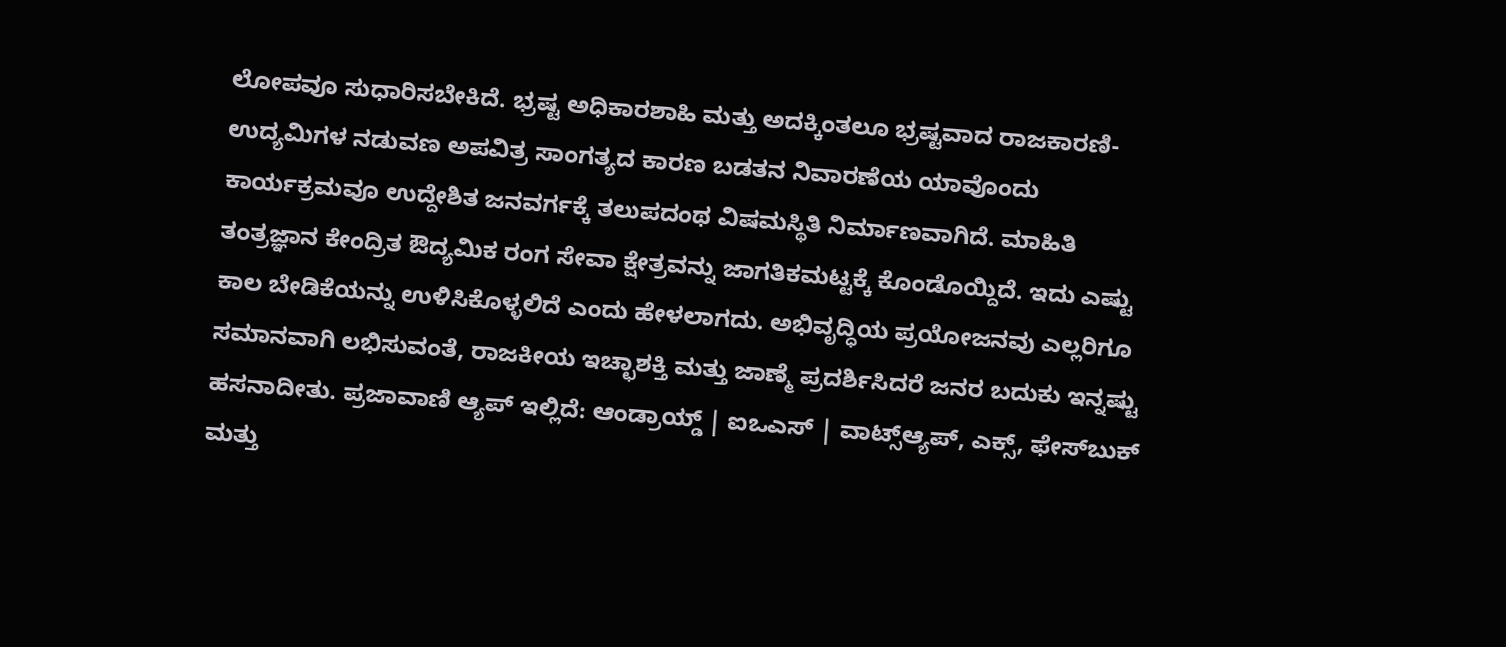ಲೋಪವೂ ಸುಧಾರಿಸಬೇಕಿದೆ. ಭ್ರಷ್ಟ ಅಧಿಕಾರಶಾಹಿ ಮತ್ತು ಅದಕ್ಕಿಂತಲೂ ಭ್ರಷ್ಟವಾದ ರಾಜಕಾರಣಿ- ಉದ್ಯಮಿಗಳ ನಡುವಣ ಅಪವಿತ್ರ ಸಾಂಗತ್ಯದ ಕಾರಣ ಬಡತನ ನಿವಾರಣೆಯ ಯಾವೊಂದು ಕಾರ್ಯಕ್ರಮವೂ ಉದ್ದೇಶಿತ ಜನವರ್ಗಕ್ಕೆ ತಲುಪದಂಥ ವಿಷಮಸ್ಥಿತಿ ನಿರ್ಮಾಣವಾಗಿದೆ. ಮಾಹಿತಿ ತಂತ್ರಜ್ಞಾನ ಕೇಂದ್ರಿತ ಔದ್ಯಮಿಕ ರಂಗ ಸೇವಾ ಕ್ಷೇತ್ರವನ್ನು ಜಾಗತಿಕಮಟ್ಟಕ್ಕೆ ಕೊಂಡೊಯ್ದಿದೆ. ಇದು ಎಷ್ಟು ಕಾಲ ಬೇಡಿಕೆಯನ್ನು ಉಳಿಸಿಕೊಳ್ಳಲಿದೆ ಎಂದು ಹೇಳಲಾಗದು. ಅಭಿವೃದ್ಧಿಯ ಪ್ರಯೋಜನವು ಎಲ್ಲರಿಗೂ ಸಮಾನವಾಗಿ ಲಭಿಸುವಂತೆ, ರಾಜಕೀಯ ಇಚ್ಛಾಶಕ್ತಿ ಮತ್ತು ಜಾಣ್ಮೆ ಪ್ರದರ್ಶಿಸಿದರೆ ಜನರ ಬದುಕು ಇನ್ನಷ್ಟು ಹಸನಾದೀತು. ಪ್ರಜಾವಾಣಿ ಆ್ಯಪ್ ಇಲ್ಲಿದೆ: ಆಂಡ್ರಾಯ್ಡ್ | ಐಒಎಸ್ | ವಾಟ್ಸ್ಆ್ಯಪ್, ಎಕ್ಸ್, ಫೇಸ್‌ಬುಕ್ ಮತ್ತು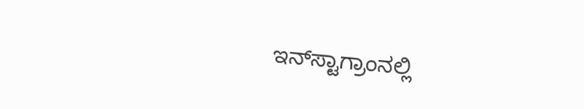ಇನ್‌ಸ್ಟಾಗ್ರಾಂನಲ್ಲಿ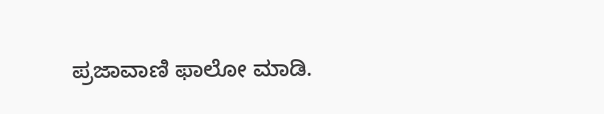ಪ್ರಜಾವಾಣಿ ಫಾಲೋ ಮಾಡಿ.